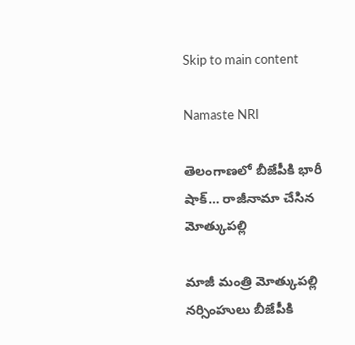Skip to main content

Namaste NRI

తెలంగాణలో బీజేపీకి భారీ షాక్… రాజీనామా చేసిన మోత్కుపల్లి

మాజీ మంత్రి మోత్కుపల్లి నర్సింహులు బీజేపీకి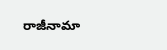రాజీనామా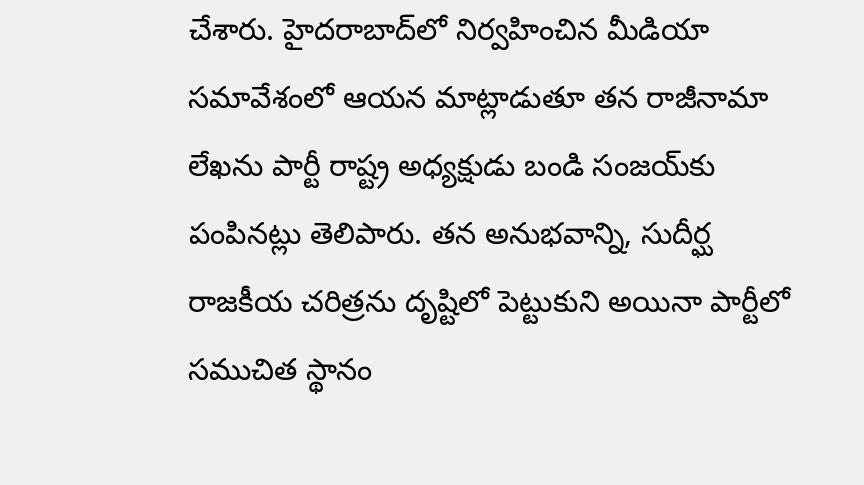చేశారు. హైదరాబాద్‌లో నిర్వహించిన మీడియా సమావేశంలో ఆయన మాట్లాడుతూ తన రాజీనామా లేఖను పార్టీ రాష్ట్ర అధ్యక్షుడు బండి సంజయ్‌కు పంపినట్లు తెలిపారు. తన అనుభవాన్ని, సుదీర్ఘ రాజకీయ చరిత్రను దృష్టిలో పెట్టుకుని అయినా పార్టీలో సముచిత స్థానం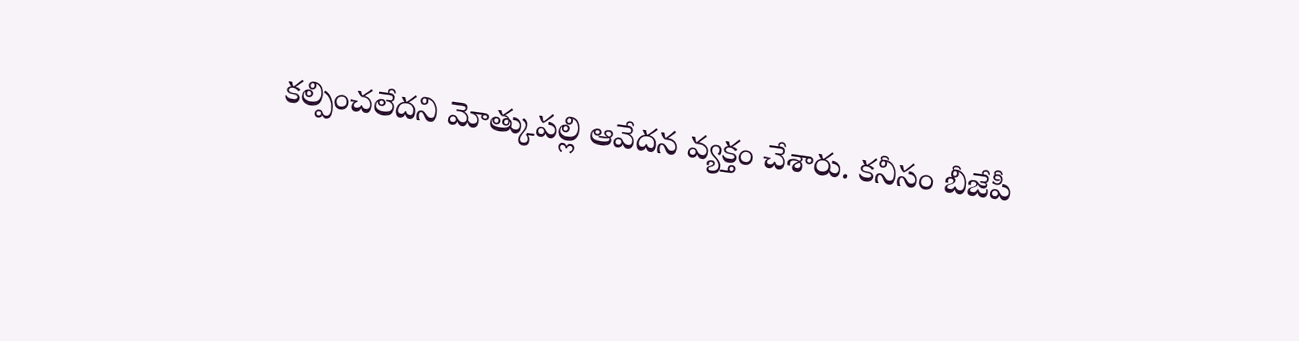కల్పించలేదని మోత్కుపల్లి ఆవేదన వ్యక్తం చేశారు. కనీసం బీజేపీ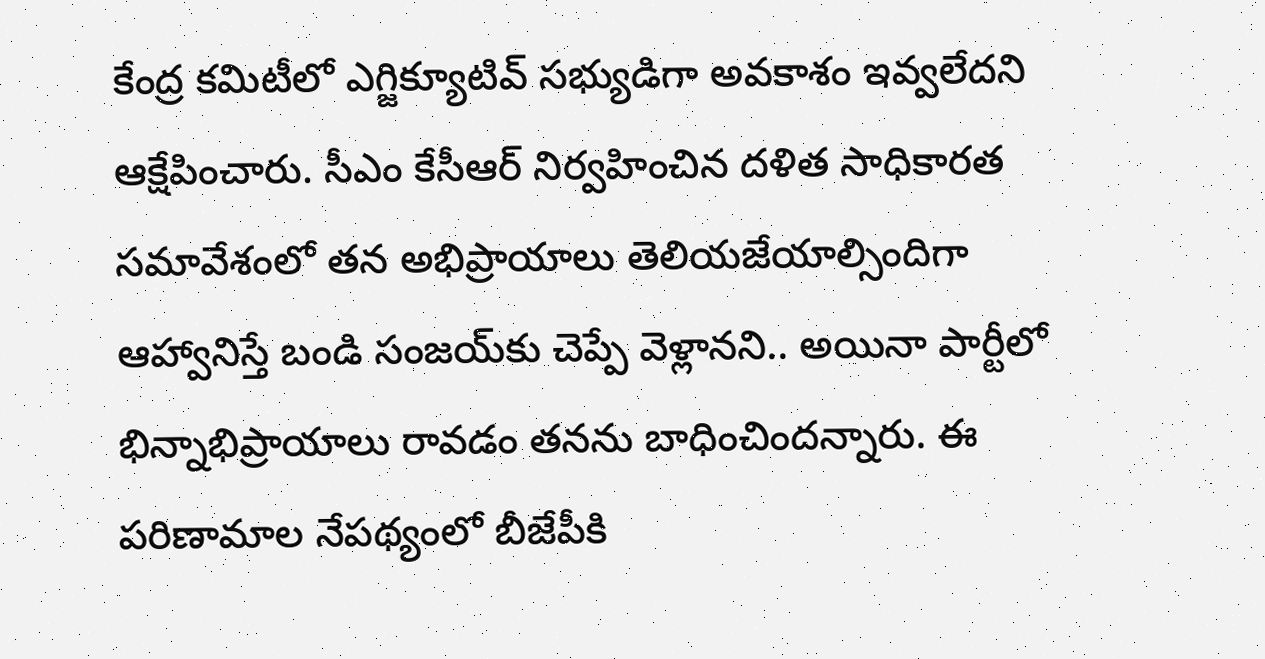కేంద్ర కమిటీలో ఎగ్జిక్యూటివ్‌ సభ్యుడిగా అవకాశం ఇవ్వలేదని ఆక్షేపించారు. సీఎం కేసీఆర్‌ నిర్వహించిన దళిత సాధికారత సమావేశంలో తన అభిప్రాయాలు తెలియజేయాల్సిందిగా ఆహ్వానిస్తే బండి సంజయ్‌కు చెప్పే వెళ్లానని.. అయినా పార్టీలో భిన్నాభిప్రాయాలు రావడం తనను బాధించిందన్నారు. ఈ పరిణామాల నేపథ్యంలో బీజేపీకి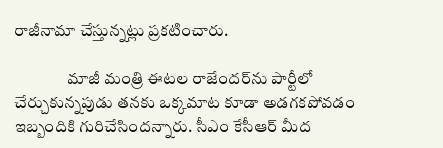రాజీనామా చేస్తున్నట్లు ప్రకటించారు.

                మాజీ మంత్రి ఈటల రాజేందర్‌ను పార్టీలో చేర్చుకున్నపుడు తనకు ఒక్కమాట కూడా అడగకపోవడం ఇబ్బందికి గురిచేసిందన్నారు. సీఎం కేసీఆర్‌ మీద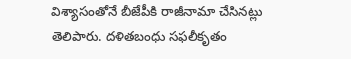విశ్యాసంతోనే బీజేపీకి రాజీనామా చేసినట్లు తెలిపారు. దళితబంధు సఫలీకృతం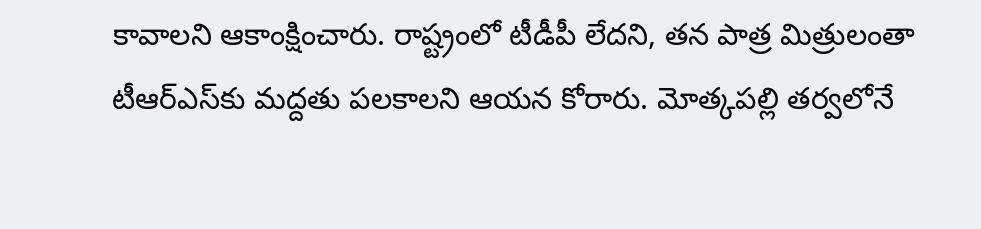కావాలని ఆకాంక్షించారు. రాష్ట్రంలో టీడీపీ లేదని, తన పాత్ర మిత్రులంతా టీఆర్‌ఎస్‌కు మద్దతు పలకాలని ఆయన కోరారు. మోత్కపల్లి తర్వలోనే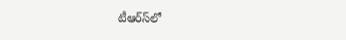టీఆర్‌స్‌లో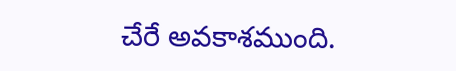చేరే అవకాశముంది.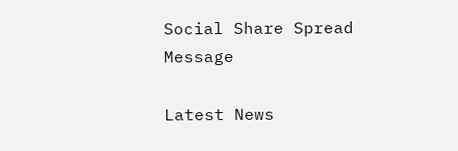Social Share Spread Message

Latest News